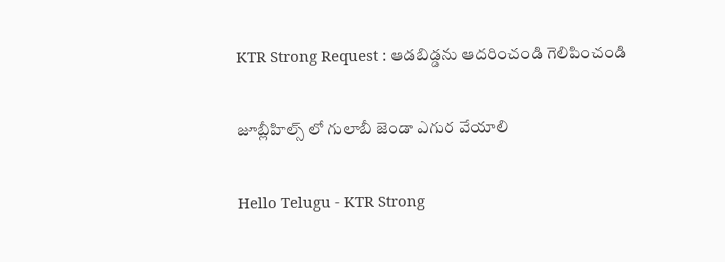KTR Strong Request : ఆడ‌బిడ్డ‌ను ఆద‌రించండి గెలిపించండి

జూబ్లీహిల్స్ లో గులాబీ జెండా ఎగుర వేయాలి

Hello Telugu - KTR Strong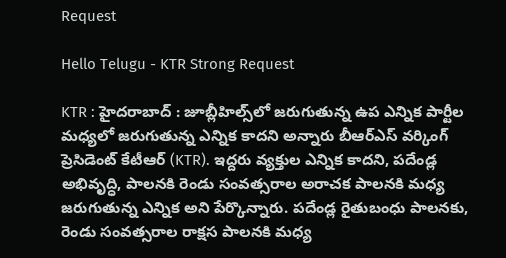Request

Hello Telugu - KTR Strong Request

KTR : హైద‌రాబాద్ : జూబ్లీహిల్స్‌లో జరుగుతున్న ఉప ఎన్నిక పార్టీల మధ్యలో జరుగుతున్న ఎన్నిక కాదని అన్నారు బీఆర్ఎస్ వ‌ర్కింగ్ ప్రెసిడెంట్ కేటీఆర్ (KTR). ఇద్దరు వ్యక్తుల ఎన్నిక కాదని, పదేండ్ల అభివృద్ధి, పాలనకి రెండు సంవత్సరాల అరాచక పాలనకి మధ్య జరుగుతున్న ఎన్నిక అని పేర్కొన్నారు. పదేండ్ల రైతుబంధు పాలనకు, రెండు సంవత్సరాల రాక్షస పాలనకి మధ్య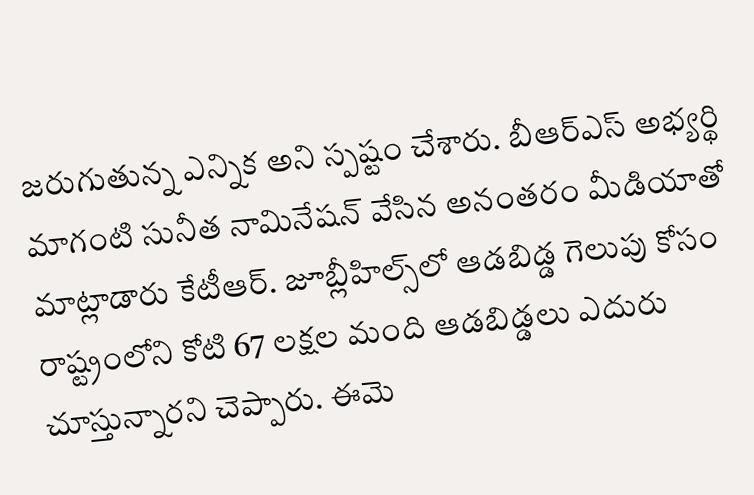జరుగుతున్న ఎన్నిక అని స్ప‌ష్టం చేశారు. బీఆర్ఎస్ అభ్యర్థి మాగంటి సునీత నామినేషన్ వేసిన అనంత‌రం మీడియాతో మాట్లాడారు కేటీఆర్. జూబ్లీహిల్స్‌లో ఆడబిడ్డ గెలుపు కోసం రాష్ట్రంలోని కోటి 67 లక్షల మంది ఆడబిడ్డలు ఎదురు చూస్తున్నారని చెప్పారు. ఈమె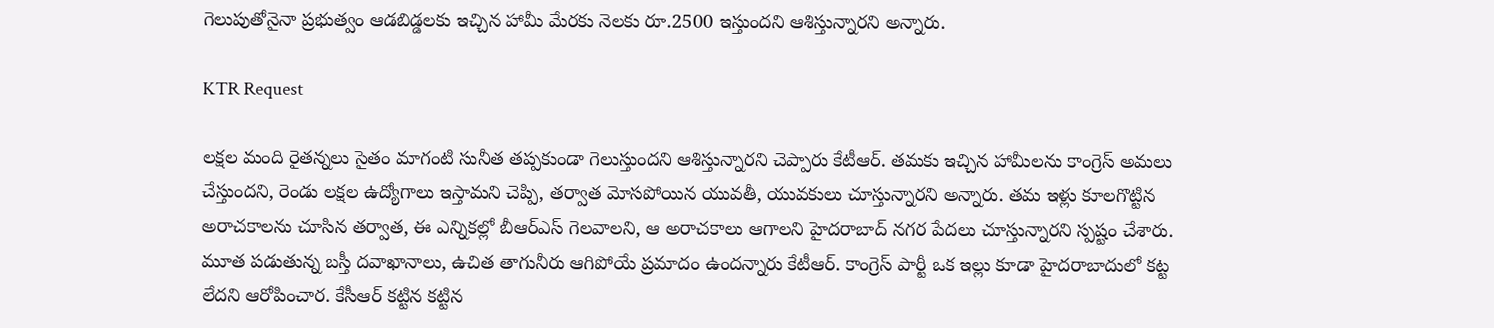గెలుపుతోనైనా ప్రభుత్వం ఆడబిడ్డలకు ఇచ్చిన హామీ మేరకు నెలకు రూ.2500 ఇస్తుందని ఆశిస్తున్నారని అన్నారు.

KTR Request

లక్షల మంది రైతన్నలు సైతం మాగంటి సునీత త‌ప్ప‌కుండా గెలుస్తుంద‌ని ఆశిస్తున్నార‌ని చెప్పారు కేటీఆర్. తమకు ఇచ్చిన హామీలను కాంగ్రెస్ అమలు చేస్తుందని, రెండు లక్షల ఉద్యోగాలు ఇస్తామని చెప్పి, తర్వాత మోసపోయిన యువతీ, యువకులు చూస్తున్నారని అన్నారు. తమ ఇళ్లు కూలగొట్టిన అరాచకాలను చూసిన తర్వాత, ఈ ఎన్నికల్లో బీఆర్ఎస్ గెలవాలని, ఆ అరాచకాలు ఆగాలని హైదరాబాద్ నగర పేదలు చూస్తున్నార‌ని స్ప‌ష్టం చేశారు. మూత పడుతున్న బస్తీ దవాఖానాలు, ఉచిత తాగునీరు ఆగిపోయే ప్ర‌మాదం ఉంద‌న్నారు కేటీఆర్. కాంగ్రెస్ పార్టీ ఒక ఇల్లు కూడా హైదరాబాదులో కట్ట లేద‌ని ఆరోపించార‌. కేసీఆర్ కట్టిన కట్టిన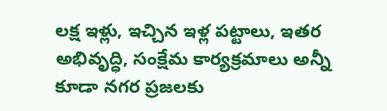లక్ష ఇళ్లు, ఇచ్చిన ఇళ్ల పట్టాలు, ఇతర అభివృద్ధి, సంక్షేమ కార్యక్రమాలు అన్నీ కూడా నగర ప్రజలకు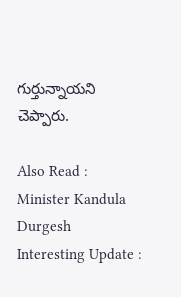గుర్తున్నాయని చెప్పారు.

Also Read : Minister Kandula Durgesh Interesting Update :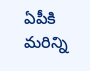ఏపీకి మ‌రిన్ని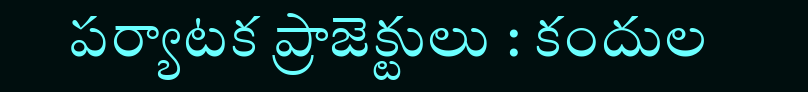ప‌ర్యాట‌క ప్రాజెక్టులు : కందుల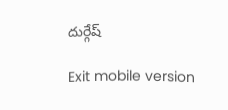దుర్గేష్

Exit mobile version